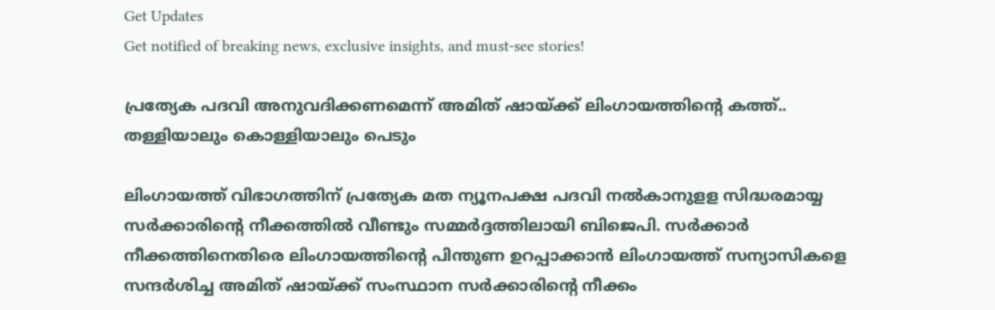Get Updates
Get notified of breaking news, exclusive insights, and must-see stories!

പ്രത്യേക പദവി അനുവദിക്കണമെന്ന് അമിത് ഷായ്ക്ക് ലിംഗായത്തിന്‍റെ കത്ത്.. തള്ളിയാലും കൊള്ളിയാലും പെടും

ലിംഗായത്ത് വിഭാഗത്തിന് പ്രത്യേക മത ന്യൂനപക്ഷ പദവി നല്‍കാനുളള സിദ്ധരമായ്യ സര്‍ക്കാരിന്‍റെ നീക്കത്തില്‍ വീണ്ടും സമ്മര്‍ദ്ദത്തിലായി ബിജെപി. സര്‍ക്കാര്‍ നീക്കത്തിനെതിരെ ലിംഗായത്തിന്‍റെ പിന്തുണ ഉറപ്പാക്കാന്‍ ലിംഗായത്ത് സന്യാസികളെ സന്ദര്‍ശിച്ച അമിത് ഷായ്ക്ക് സംസ്ഥാന സര്‍ക്കാരിന്‍റെ നീക്കം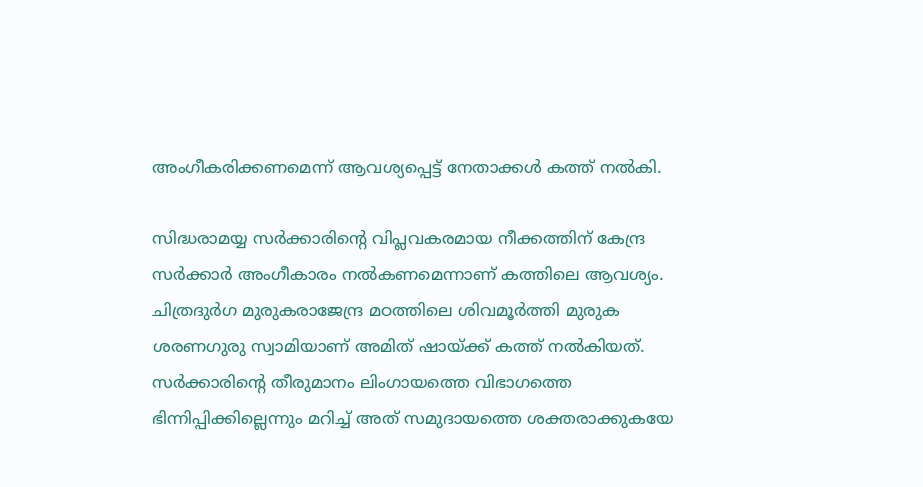അംഗീകരിക്കണമെന്ന് ആവശ്യപ്പെട്ട് നേതാക്കള്‍ കത്ത് നല്‍കി.

സിദ്ധരാമയ്യ സര്‍ക്കാരിന്‍റെ വിപ്ലവകരമായ നീക്കത്തിന് കേന്ദ്ര സര്‍ക്കാര്‍ അംഗീകാരം നല്‍കണമെന്നാണ് കത്തിലെ ആവശ്യം. ചിത്രദുര്‍ഗ മുരുകരാജേന്ദ്ര മഠത്തിലെ ശിവമൂര്‍ത്തി മുരുക ശരണഗുരു സ്വാമിയാണ് അമിത് ഷായ്ക്ക് കത്ത് നല്‍കിയത്.
സര്‍ക്കാരിന്‍റെ തീരുമാനം ലിംഗായത്തെ വിഭാഗത്തെ ഭിന്നിപ്പിക്കില്ലെന്നും മറിച്ച് അത് സമുദായത്തെ ശക്തരാക്കുകയേ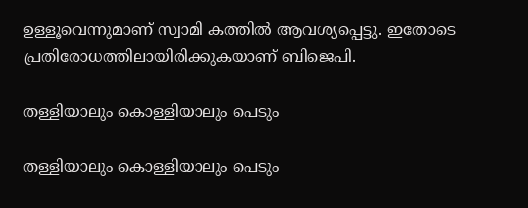ഉള്ളൂവെന്നുമാണ് സ്വാമി കത്തില്‍ ആവശ്യപ്പെട്ടു. ഇതോടെ പ്രതിരോധത്തിലായിരിക്കുകയാണ് ബിജെപി.

തള്ളിയാലും കൊള്ളിയാലും പെടും

തള്ളിയാലും കൊള്ളിയാലും പെടും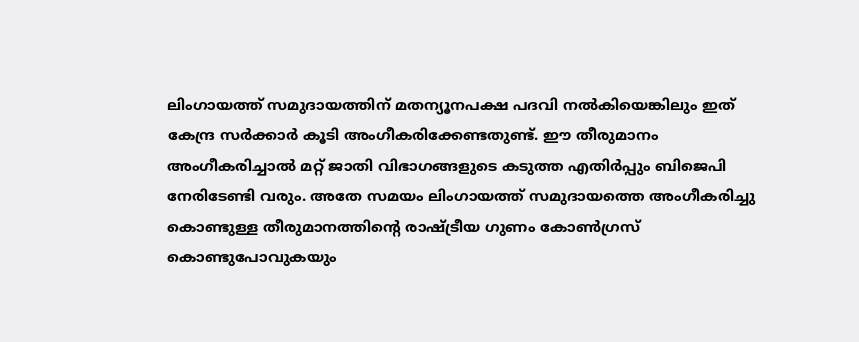ലിംഗായത്ത് സമുദായത്തിന് മതന്യൂനപക്ഷ പദവി നൽകിയെങ്കിലും ഇത് കേന്ദ്ര സർക്കാർ കൂടി അംഗീകരിക്കേണ്ടതുണ്ട്. ഈ തീരുമാനം അംഗീകരിച്ചാൽ മറ്റ് ജാതി വിഭാഗങ്ങളുടെ കടുത്ത എതിർപ്പും ബിജെപി നേരിടേണ്ടി വരും. അതേ സമയം ലിംഗായത്ത് സമുദായത്തെ അംഗീകരിച്ചു കൊണ്ടുള്ള തീരുമാനത്തിന്റെ രാഷ്ട്രീയ ഗുണം കോൺഗ്രസ് കൊണ്ടുപോവുകയും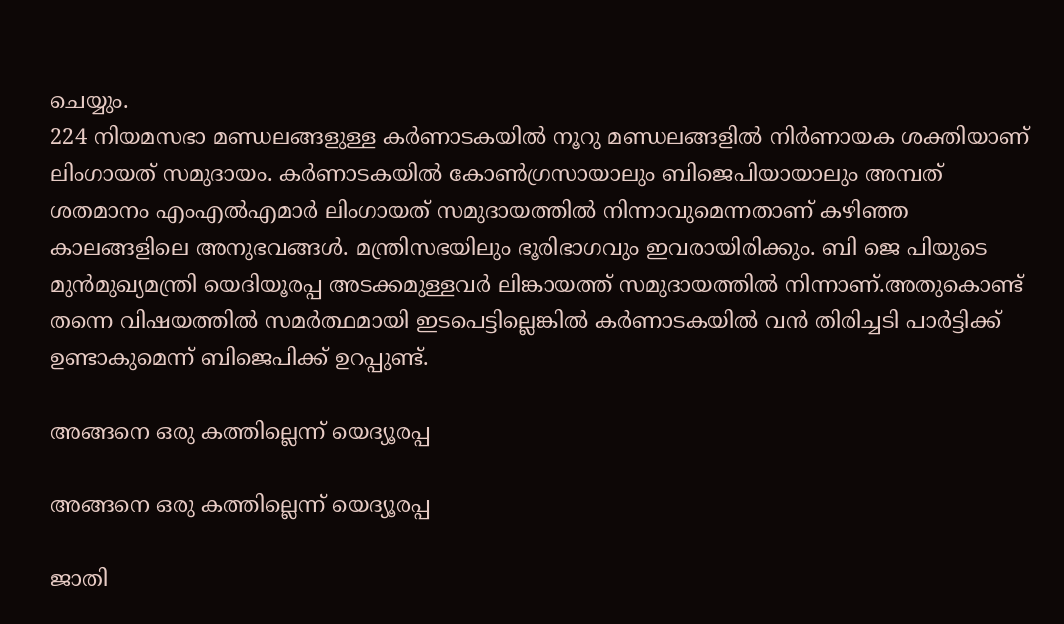ചെയ്യും.
224 നിയമസഭാ മണ്ഡലങ്ങളുള്ള കർണാടകയിൽ നൂറു മണ്ഡലങ്ങളിൽ നിർണായക ശക്തിയാണ് ലിംഗായത്‌ സമുദായം. കർണാടകയിൽ കോൺഗ്രസായാലും ബിജെപിയായാലും അമ്പത് ശതമാനം എംഎൽഎമാർ ലിംഗായത്‌ സമുദായത്തിൽ നിന്നാവുമെന്നതാണ് കഴിഞ്ഞ കാലങ്ങളിലെ അനുഭവങ്ങൾ. മന്ത്രിസഭയിലും ഭൂരിഭാഗവും ഇവരായിരിക്കും. ബി ജെ പിയുടെ മുൻമുഖ്യമന്ത്രി യെദിയൂരപ്പ അടക്കമുള്ളവർ ലിങ്കായത്ത് സമുദായത്തിൽ നിന്നാണ്.അതുകൊണ്ട് തന്നെ വിഷയത്തില്‍ സമര്‍ത്ഥമായി ഇടപെട്ടില്ലെങ്കില്‍ കര്‍ണാടകയില്‍ വന്‍ തിരിച്ചടി പാര്‍ട്ടിക്ക് ഉണ്ടാകുമെന്ന് ബിജെപിക്ക് ഉറപ്പുണ്ട്.

അങ്ങനെ ഒരു കത്തില്ലെന്ന് യെദ്യൂരപ്പ

അങ്ങനെ ഒരു കത്തില്ലെന്ന് യെദ്യൂരപ്പ

ജാതി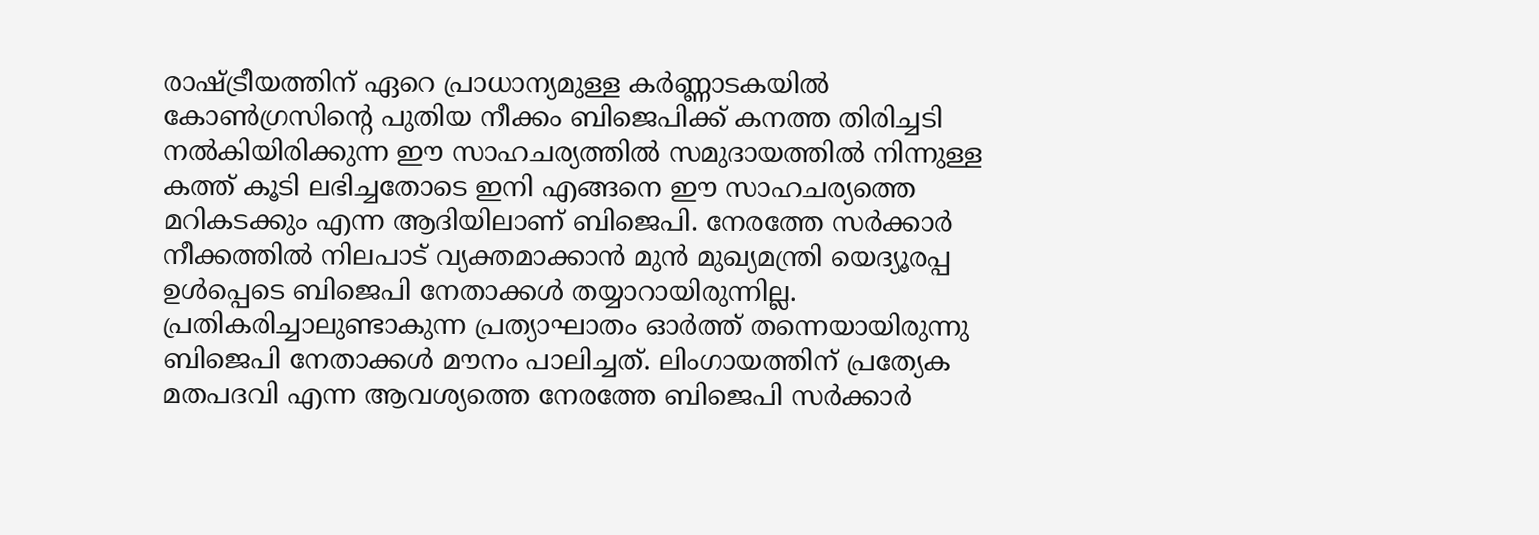രാഷ്ട്രീയത്തിന് ഏറെ പ്രാധാന്യമുള്ള കർണ്ണാടകയിൽ കോൺഗ്രസിന്റെ പുതിയ നീക്കം ബിജെപിക്ക് കനത്ത തിരിച്ചടി നല്‍കിയിരിക്കുന്ന ഈ സാഹചര്യത്തില്‍ സമുദായത്തില്‍ നിന്നുള്ള കത്ത് കൂടി ലഭിച്ചതോടെ ഇനി എങ്ങനെ ഈ സാഹചര്യത്തെ മറികടക്കും എന്ന ആദിയിലാണ് ബിജെപി. നേരത്തേ സര്‍ക്കാര്‍ നീക്കത്തില്‍ നിലപാട് വ്യക്തമാക്കാന്‍ മുന്‍ മുഖ്യമന്ത്രി യെദ്യൂരപ്പ ഉള്‍പ്പെടെ ബിജെപി നേതാക്കള്‍ തയ്യാറായിരുന്നില്ല. പ്രതികരിച്ചാലുണ്ടാകുന്ന പ്രത്യാഘാതം ഓര്‍ത്ത് തന്നെയായിരുന്നു ബിജെപി നേതാക്കള്‍ മൗനം പാലിച്ചത്. ലിംഗായത്തിന് പ്രത്യേക മതപദവി എന്ന ആവശ്യത്തെ നേരത്തേ ബിജെപി സര്‍ക്കാര്‍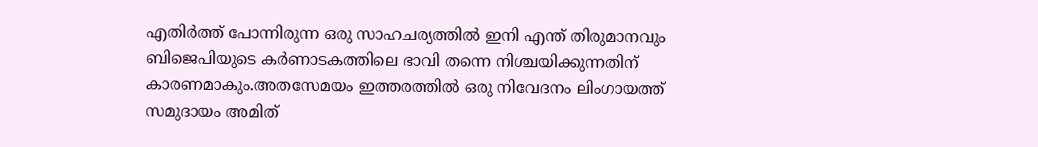എതിര്‍ത്ത് പോന്നിരുന്ന ഒരു സാഹചര്യത്തില്‍ ഇനി എന്ത് തിരുമാനവും ബിജെപിയുടെ കര്‍ണാടകത്തിലെ ഭാവി തന്നെ നിശ്ചയിക്കുന്നതിന് കാരണമാകും.അതസേമയം ഇത്തരത്തില്‍ ഒരു നിവേദനം ലിംഗായത്ത് സമുദായം അമിത്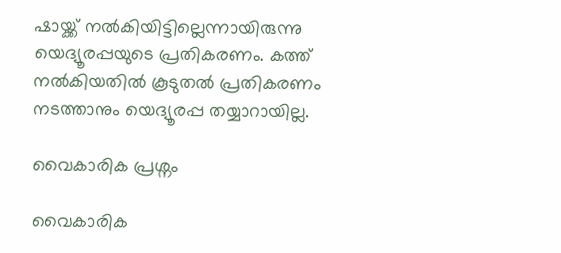ഷായ്ക്ക് നല്‍കിയിട്ടില്ലെന്നായിരുന്നു യെദ്യൂരപ്പയുടെ പ്രതികരണം. കത്ത് നല്‍കിയതില്‍ കൂടുതല്‍ പ്രതികരണം നടത്താനും യെദ്യൂരപ്പ തയ്യാറായില്ല.

വൈകാരിക പ്രശ്നം

വൈകാരിക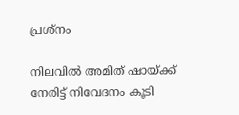പ്രശ്നം

നിലവില്‍ അമിത് ഷായ്ക്ക് നേരിട്ട് നിവേദനം കൂടി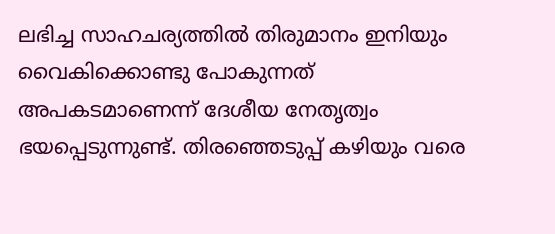ലഭിച്ച സാഹചര്യത്തില്‍ തിരുമാനം ഇനിയും വൈകിക്കൊണ്ടു പോകുന്നത് അപകടമാണെന്ന് ദേശീയ നേതൃത്വം ഭയപ്പെടുന്നുണ്ട്. തിരഞ്ഞെടുപ്പ് കഴിയും വരെ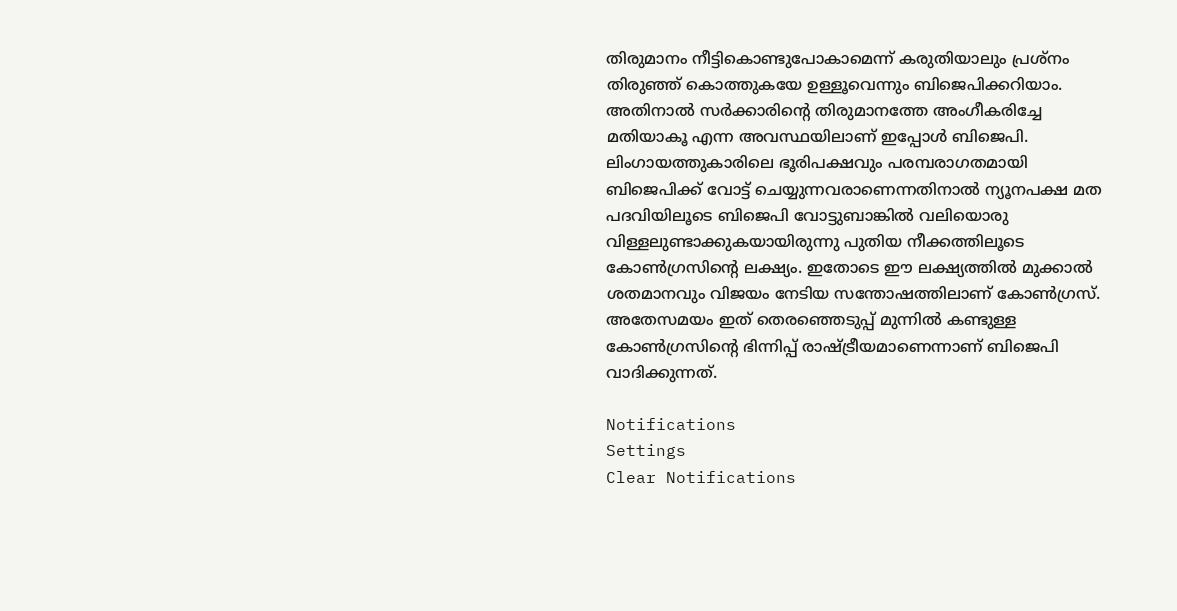തിരുമാനം നീട്ടികൊണ്ടുപോകാമെന്ന് കരുതിയാലും പ്രശ്നം തിരുഞ്ഞ് കൊത്തുകയേ ഉള്ളൂവെന്നും ബിജെപിക്കറിയാം. അതിനാല്‍ സര്‍ക്കാരിന്‍റെ തിരുമാനത്തേ അംഗീകരിച്ചേ മതിയാകൂ എന്ന അവസ്ഥയിലാണ് ഇപ്പോള്‍ ബിജെപി. ലിംഗായത്തുകാരിലെ ഭൂരിപക്ഷവും പരമ്പരാഗതമായി ബിജെപിക്ക് വോട്ട് ചെയ്യുന്നവരാണെന്നതിനാൽ ന്യൂനപക്ഷ മത പദവിയിലൂടെ ബിജെപി വോട്ടുബാങ്കിൽ വലിയൊരു വിള്ളലുണ്ടാക്കുകയായിരുന്നു പുതിയ നീക്കത്തിലൂടെ കോണ്‍ഗ്രസിന്‍റെ ലക്ഷ്യം. ഇതോടെ ഈ ലക്ഷ്യത്തില്‍ മുക്കാല്‍ ശതമാനവും വിജയം നേടിയ സന്തോഷത്തിലാണ് കോണ്‍ഗ്രസ്. അതേസമയം ഇത് തെരഞ്ഞെടുപ്പ് മുന്നില്‍ കണ്ടുള്ള കോണ്‍ഗ്രസിന്‍റെ ഭിന്നിപ്പ് രാഷ്ട്രീയമാണെന്നാണ് ബിജെപി വാദിക്കുന്നത്.

Notifications
Settings
Clear Notifications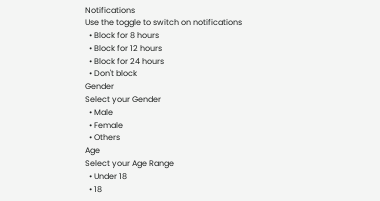Notifications
Use the toggle to switch on notifications
  • Block for 8 hours
  • Block for 12 hours
  • Block for 24 hours
  • Don't block
Gender
Select your Gender
  • Male
  • Female
  • Others
Age
Select your Age Range
  • Under 18
  • 18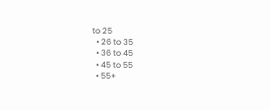to 25
  • 26 to 35
  • 36 to 45
  • 45 to 55
  • 55+